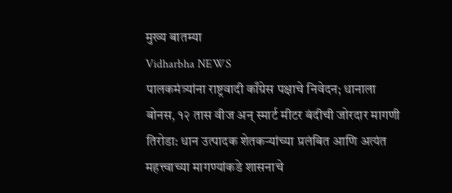मुख्य बातम्या
Vidharbha NEWS
पालकमंत्र्यांना राष्ट्रवादी काँग्रेस पक्षाचे निवेदन; धानाला बोनस, १२ तास वीज अन् स्मार्ट मीटर बंदीची जोरदार मागणी
तिरोडा: धान उत्पादक शेतकऱ्यांच्या प्रलंबित आणि अत्यंत महत्त्वाच्या मागण्यांकडे शासनाचे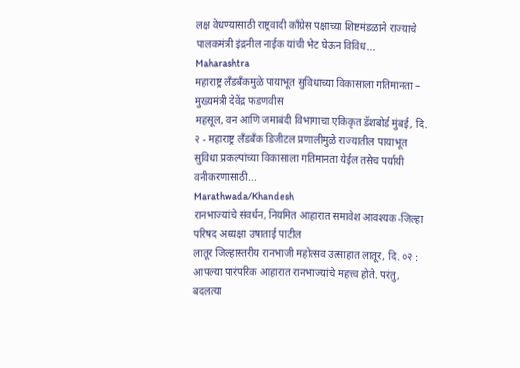लक्ष वेधण्यासाठी राष्ट्रवादी काँग्रेस पक्षाच्या शिष्टमंडळाने राज्याचे पालकमंत्री इंद्रनील नाईक यांची भेट घेऊन विविध...
Maharashtra
महाराष्ट्र लँडबँकमुळे पायाभूत सुविधाच्या विकासाला गतिमानता – मुख्यमंत्री देवेंद्र फडणवीस
महसूल, वन आणि जमाबंदी विभागाचा एकिकृत डॅशबोर्ड मुंबई, दि. २ - महाराष्ट्र लँडबँक डिजीटल प्रणालीमुळे राज्यातील पायाभूत सुविधा प्रकल्पांच्या विकासाला गतिमानता येईल तसेच पर्यायी वनीकरणासाठी...
Marathwada/Khandesh
रानभाज्यांचे संवर्धन, नियमित आहारात समावेश आवश्यक-जिल्हा परिषद अध्यक्षा उषाताई पाटील
लातूर जिल्हास्तरीय रानभाजी महोत्सव उत्साहात लातूर, दि. ०२ : आपल्या पारंपरिक आहारात रानभाज्यांचे महत्त्व होते. परंतु, बदलत्या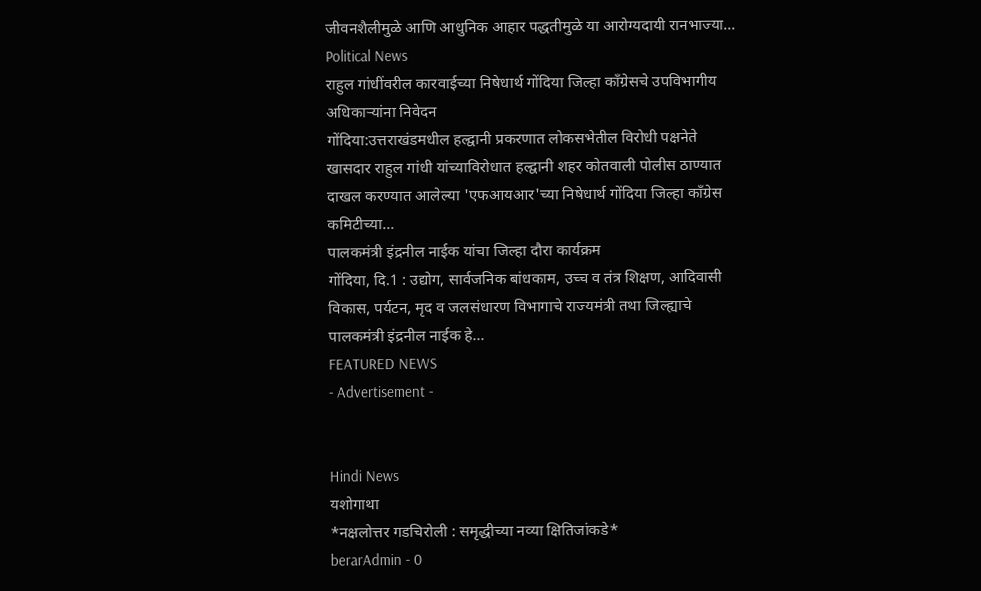जीवनशैलीमुळे आणि आधुनिक आहार पद्धतीमुळे या आरोग्यदायी रानभाज्या...
Political News
राहुल गांधींवरील कारवाईच्या निषेधार्थ गोंदिया जिल्हा काँग्रेसचे उपविभागीय अधिकाऱ्यांना निवेदन
गोंदिया:उत्तराखंडमधील हल्द्वानी प्रकरणात लोकसभेतील विरोधी पक्षनेते खासदार राहुल गांधी यांच्याविरोधात हल्द्वानी शहर कोतवाली पोलीस ठाण्यात दाखल करण्यात आलेल्या 'एफआयआर'च्या निषेधार्थ गोंदिया जिल्हा काँग्रेस कमिटीच्या...
पालकमंत्री इंद्रनील नाईक यांचा जिल्हा दौरा कार्यक्रम
गोंदिया, दि.1 : उद्योग, सार्वजनिक बांधकाम, उच्च व तंत्र शिक्षण, आदिवासी विकास, पर्यटन, मृद व जलसंधारण विभागाचे राज्यमंत्री तथा जिल्ह्याचे पालकमंत्री इंद्रनील नाईक हे...
FEATURED NEWS
- Advertisement -


Hindi News
यशोगाथा
*नक्षलोत्तर गडचिरोली : समृद्धीच्या नव्या क्षितिजांकडे*
berarAdmin - 0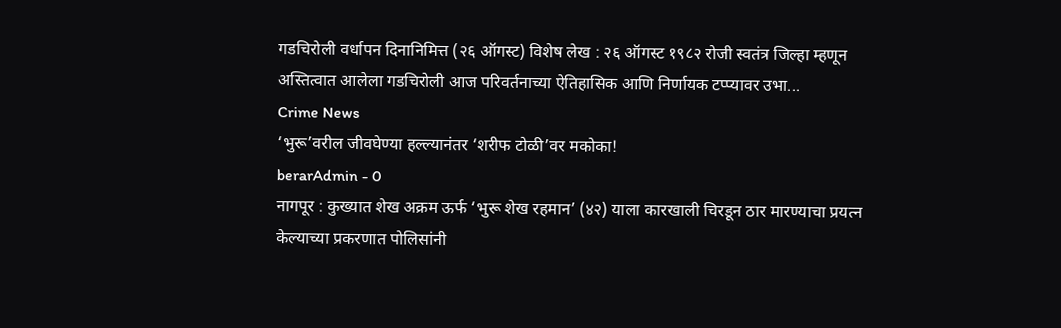गडचिरोली वर्धापन दिनानिमित्त (२६ ऑगस्ट) विशेष लेख : २६ ऑगस्ट १९८२ रोजी स्वतंत्र जिल्हा म्हणून अस्तित्वात आलेला गडचिरोली आज परिवर्तनाच्या ऐतिहासिक आणि निर्णायक टप्प्यावर उभा...
Crime News
‘भुरू’वरील जीवघेण्या हल्ल्यानंतर ‘शरीफ टोळी’वर मकोका!
berarAdmin - 0
नागपूर : कुख्यात शेख अक्रम ऊर्फ ‘भुरू शेख रहमान’ (४२) याला कारखाली चिरडून ठार मारण्याचा प्रयत्न केल्याच्या प्रकरणात पोलिसांनी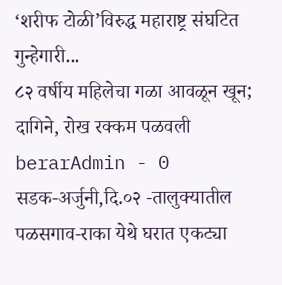‘शरीफ टोळी’विरुद्ध महाराष्ट्र संघटित गुन्हेगारी...
८२ वर्षीय महिलेचा गळा आवळून खून; दागिने, रोख रक्कम पळवली
berarAdmin - 0
सडक-अर्जुनी,दि.०२ -तालुक्यातील पळसगाव-राका येथे घरात एकट्या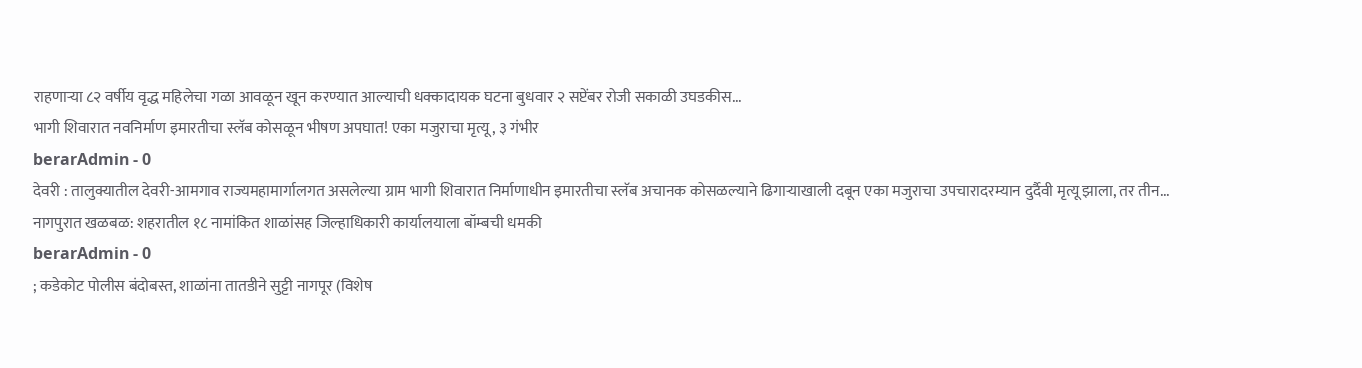राहणाऱ्या ८२ वर्षीय वृद्ध महिलेचा गळा आवळून खून करण्यात आल्याची धक्कादायक घटना बुधवार २ सप्टेंबर रोजी सकाळी उघडकीस...
भागी शिवारात नवनिर्माण इमारतीचा स्लॅब कोसळून भीषण अपघात! एका मजुराचा मृत्यू, ३ गंभीर
berarAdmin - 0
देवरी : तालुक्यातील देवरी-आमगाव राज्यमहामार्गालगत असलेल्या ग्राम भागी शिवारात निर्माणाधीन इमारतीचा स्लॅब अचानक कोसळल्याने ढिगाऱ्याखाली दबून एका मजुराचा उपचारादरम्यान दुर्दैवी मृत्यू झाला, तर तीन...
नागपुरात खळबळ: शहरातील १८ नामांकित शाळांसह जिल्हाधिकारी कार्यालयाला बॉम्बची धमकी
berarAdmin - 0
; कडेकोट पोलीस बंदोबस्त, शाळांना तातडीने सुट्टी नागपूर (विशेष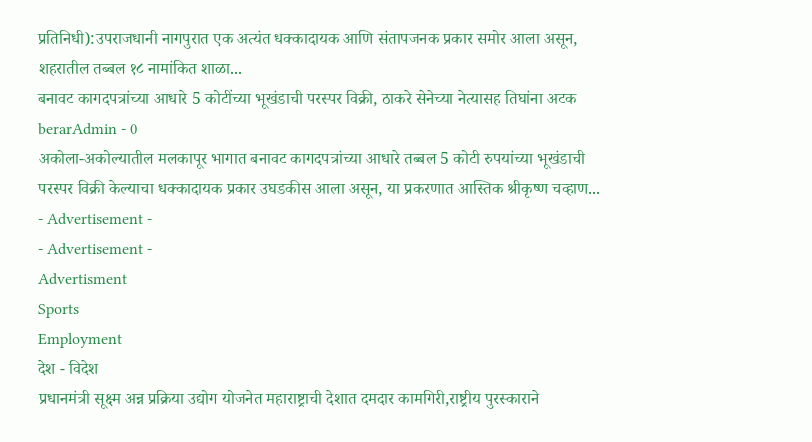प्रतिनिधी):उपराजधानी नागपुरात एक अत्यंत धक्कादायक आणि संतापजनक प्रकार समोर आला असून, शहरातील तब्बल १८ नामांकित शाळा...
बनावट कागदपत्रांच्या आधारे 5 कोटींच्या भूखंडाची परस्पर विक्री, ठाकरे सेनेच्या नेत्यासह तिघांना अटक
berarAdmin - 0
अकोला-अकोल्यातील मलकापूर भागात बनावट कागदपत्रांच्या आधारे तब्बल 5 कोटी रुपयांच्या भूखंडाची परस्पर विक्री केल्याचा धक्कादायक प्रकार उघडकीस आला असून, या प्रकरणात आस्तिक श्रीकृष्ण चव्हाण...
- Advertisement -
- Advertisement -
Advertisment
Sports
Employment
देश - विदेश
प्रधानमंत्री सूक्ष्म अन्न प्रक्रिया उद्योग योजनेत महाराष्ट्राची देशात दमदार कामगिरी,राष्ट्रीय पुरस्काराने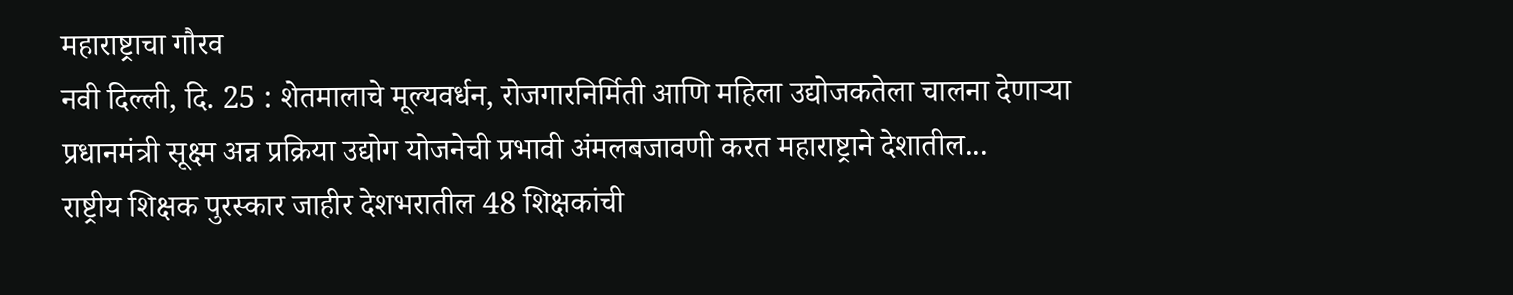महाराष्ट्राचा गौरव
नवी दिल्ली, दि. 25 : शेतमालाचे मूल्यवर्धन, रोजगारनिर्मिती आणि महिला उद्योजकतेला चालना देणाऱ्या प्रधानमंत्री सूक्ष्म अन्न प्रक्रिया उद्योग योजनेची प्रभावी अंमलबजावणी करत महाराष्ट्राने देशातील...
राष्ट्रीय शिक्षक पुरस्कार जाहीर देशभरातील 48 शिक्षकांची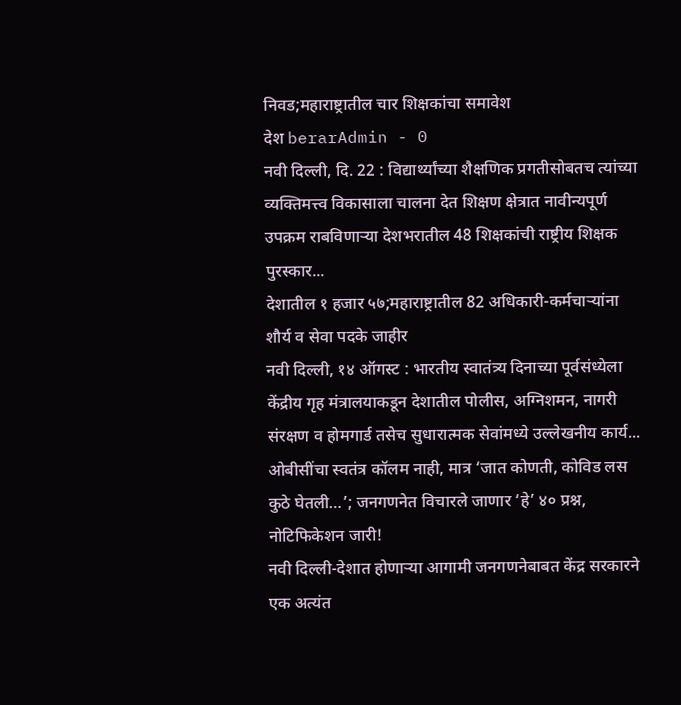निवड;महाराष्ट्रातील चार शिक्षकांचा समावेश
देश berarAdmin - 0
नवी दिल्ली, दि. 22 : विद्यार्थ्यांच्या शैक्षणिक प्रगतीसोबतच त्यांच्या व्यक्तिमत्त्व विकासाला चालना देत शिक्षण क्षेत्रात नावीन्यपूर्ण उपक्रम राबविणाऱ्या देशभरातील 48 शिक्षकांची राष्ट्रीय शिक्षक पुरस्कार...
देशातील १ हजार ५७;महाराष्ट्रातील 82 अधिकारी-कर्मचाऱ्यांना शौर्य व सेवा पदके जाहीर
नवी दिल्ली, १४ ऑगस्ट : भारतीय स्वातंत्र्य दिनाच्या पूर्वसंध्येला केंद्रीय गृह मंत्रालयाकडून देशातील पोलीस, अग्निशमन, नागरी संरक्षण व होमगार्ड तसेच सुधारात्मक सेवांमध्ये उल्लेखनीय कार्य...
ओबीसींचा स्वतंत्र कॉलम नाही, मात्र ‘जात कोणती, कोविड लस कुठे घेतली…’; जनगणनेत विचारले जाणार ‘हे’ ४० प्रश्न, नोटिफिकेशन जारी!
नवी दिल्ली-देशात होणाऱ्या आगामी जनगणनेबाबत केंद्र सरकारने एक अत्यंत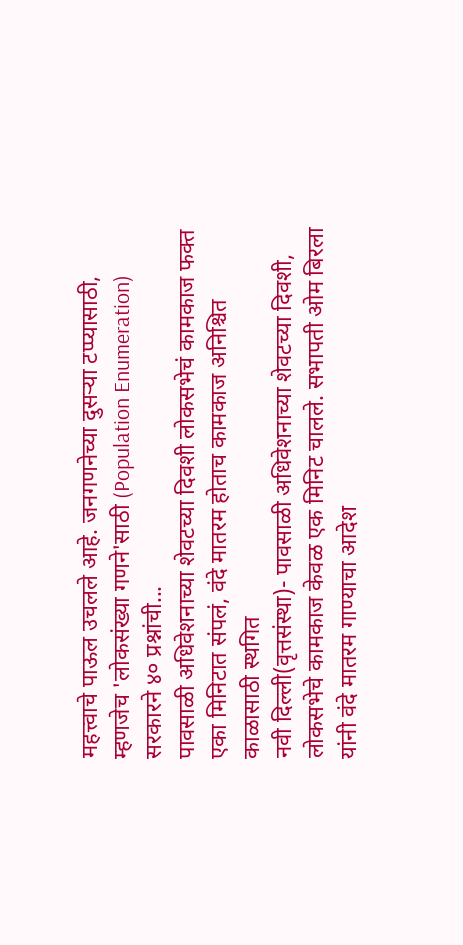महत्त्वाचे पाऊल उचलले आहे. जनगणनेच्या दुसऱ्या टप्प्यासाठी, म्हणजेच 'लोकसंख्या गणने'साठी (Population Enumeration) सरकारने ४० प्रश्नांची...
पावसाळी अधिवेशनाच्या शेवटच्या दिवशी लोकसभेचं कामकाज फक्त एका मिनिटात संपलं, वंदे मातरम होताच कामकाज अनिश्चित काळासाठी स्थगित
नवी दिल्ली(वृत्तसंस्था)- पावसाळी अधिवेशनाच्या शेवटच्या दिवशी, लोकसभेचे कामकाज केवळ एक मिनिट चालले. सभापती ओम बिरला यांनी वंदे मातरम गाण्याचा आदेश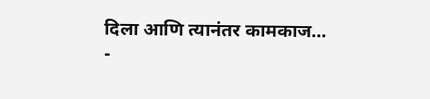दिला आणि त्यानंतर कामकाज...
-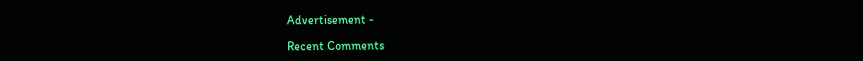Advertisement -

Recent Comments